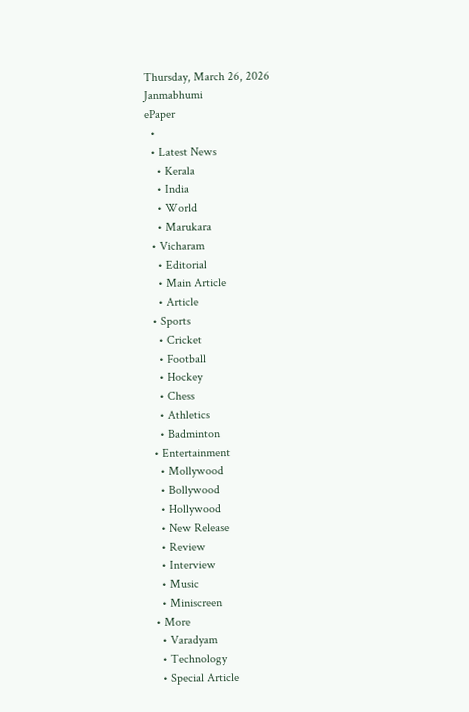Thursday, March 26, 2026
Janmabhumi
ePaper
  •
  • Latest News
    • Kerala
    • India
    • World
    • Marukara
  • Vicharam
    • Editorial
    • Main Article
    • Article
  • Sports
    • Cricket
    • Football
    • Hockey
    • Chess
    • Athletics
    • Badminton
  • Entertainment
    • Mollywood
    • Bollywood
    • Hollywood
    • New Release
    • Review
    • Interview
    • Music
    • Miniscreen
  • More
    • Varadyam
    • Technology
    • Special Article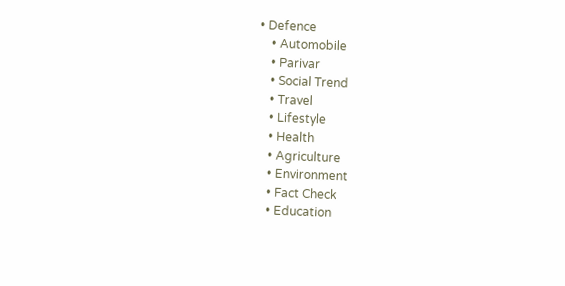• Defence
    • Automobile
    • Parivar
    • Social Trend
    • Travel
    • Lifestyle
    • Health
    • Agriculture
    • Environment
    • Fact Check
    • Education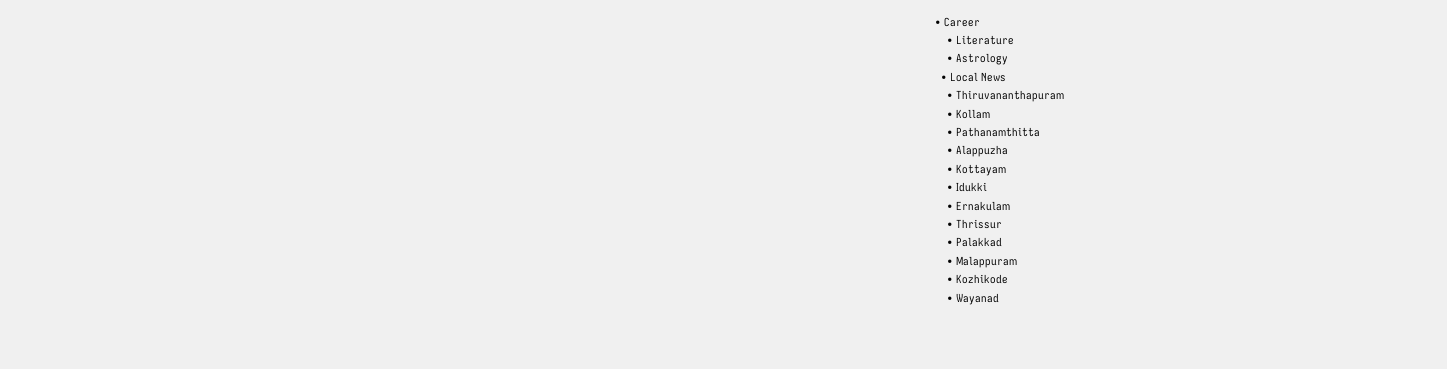• Career
    • Literature
    • Astrology
  • Local News
    • Thiruvananthapuram
    • Kollam
    • Pathanamthitta
    • Alappuzha
    • Kottayam
    • Idukki
    • Ernakulam
    • Thrissur
    • Palakkad
    • Malappuram
    • Kozhikode
    • Wayanad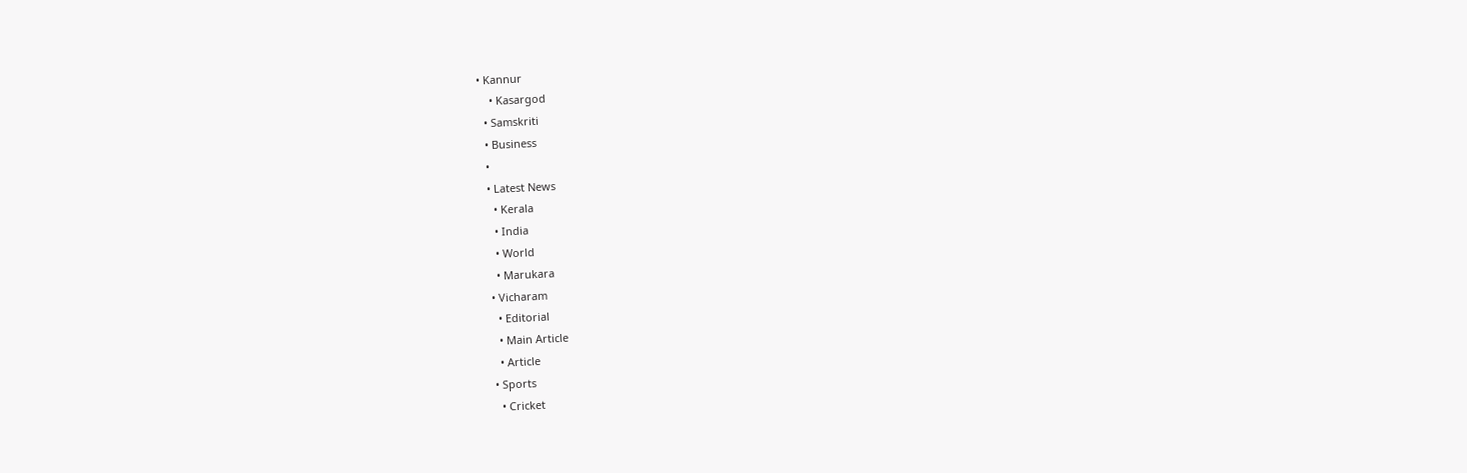• Kannur
    • Kasargod
  • Samskriti
  • Business
  •
  • Latest News
    • Kerala
    • India
    • World
    • Marukara
  • Vicharam
    • Editorial
    • Main Article
    • Article
  • Sports
    • Cricket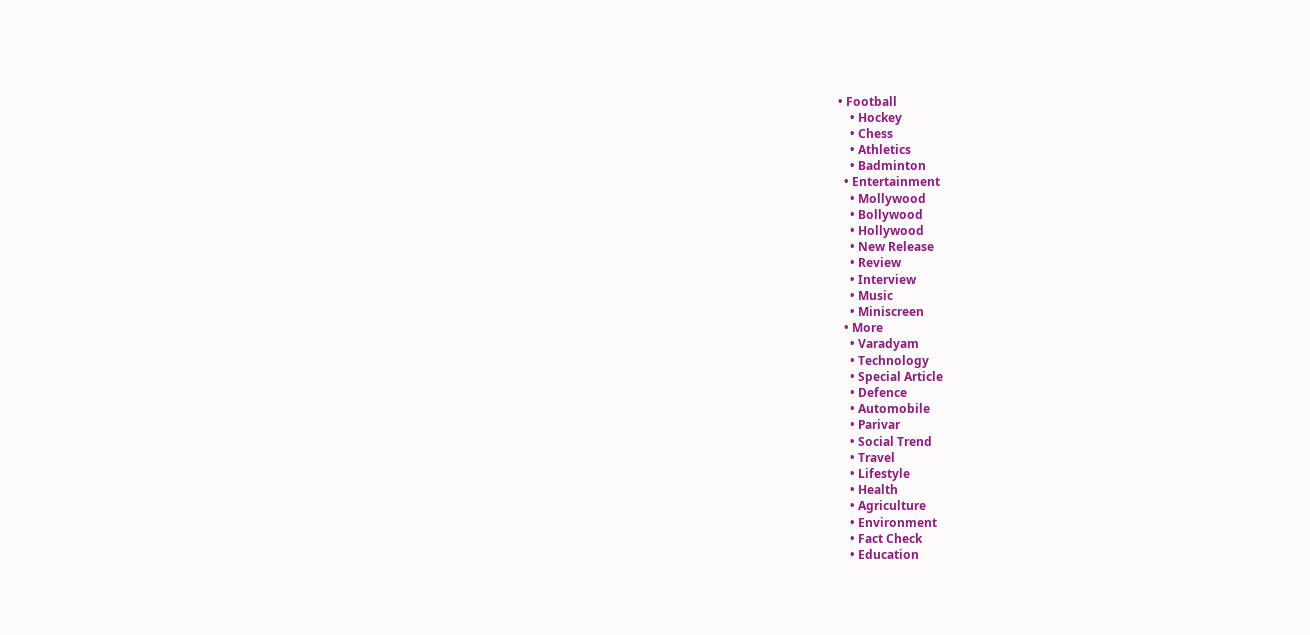• Football
    • Hockey
    • Chess
    • Athletics
    • Badminton
  • Entertainment
    • Mollywood
    • Bollywood
    • Hollywood
    • New Release
    • Review
    • Interview
    • Music
    • Miniscreen
  • More
    • Varadyam
    • Technology
    • Special Article
    • Defence
    • Automobile
    • Parivar
    • Social Trend
    • Travel
    • Lifestyle
    • Health
    • Agriculture
    • Environment
    • Fact Check
    • Education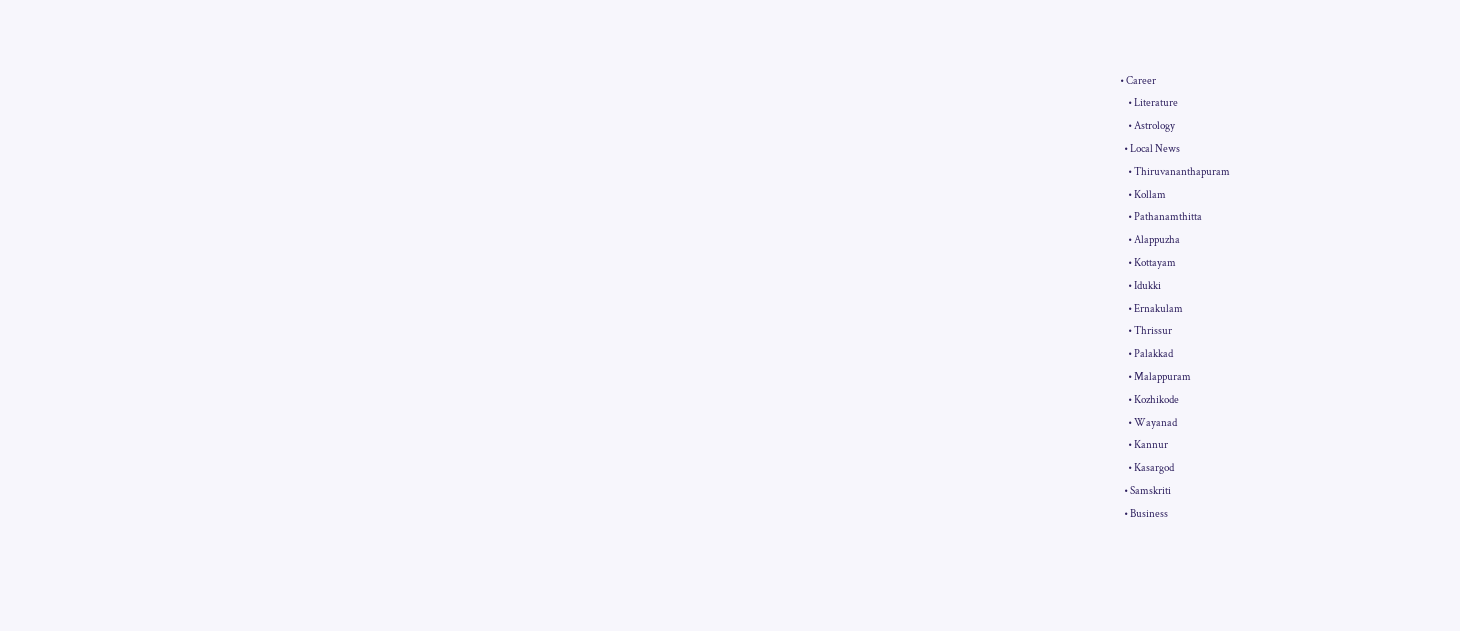• Career
    • Literature
    • Astrology
  • Local News
    • Thiruvananthapuram
    • Kollam
    • Pathanamthitta
    • Alappuzha
    • Kottayam
    • Idukki
    • Ernakulam
    • Thrissur
    • Palakkad
    • Malappuram
    • Kozhikode
    • Wayanad
    • Kannur
    • Kasargod
  • Samskriti
  • Business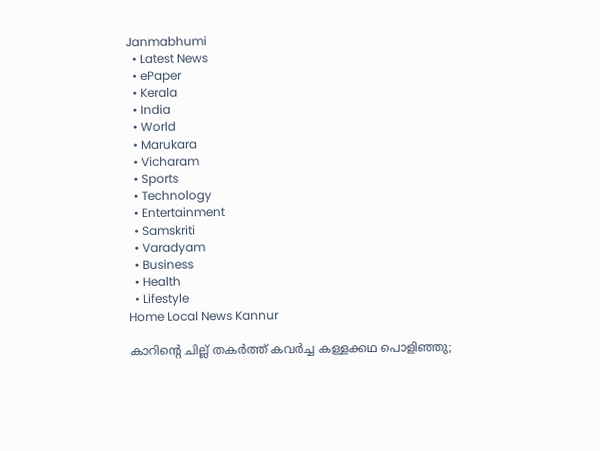Janmabhumi
  • Latest News
  • ePaper
  • Kerala
  • India
  • World
  • Marukara
  • Vicharam
  • Sports
  • Technology
  • Entertainment
  • Samskriti
  • Varadyam
  • Business
  • Health
  • Lifestyle
Home Local News Kannur

കാറിന്റെ ചില്ല് തകര്‍ത്ത് കവര്‍ച്ച കള്ളക്കഥ പൊളിഞ്ഞു;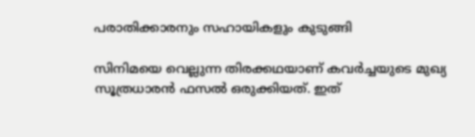പരാതിക്കാരനും സഹായികളും കുടുങ്ങി

സിനിമയെ വെല്ലുന്ന തിരക്കഥയാണ് കവര്‍ച്ചയുടെ മുഖ്യ സൂത്രധാരന്‍ ഫസല്‍ ഒരുക്കിയത്. ഇത്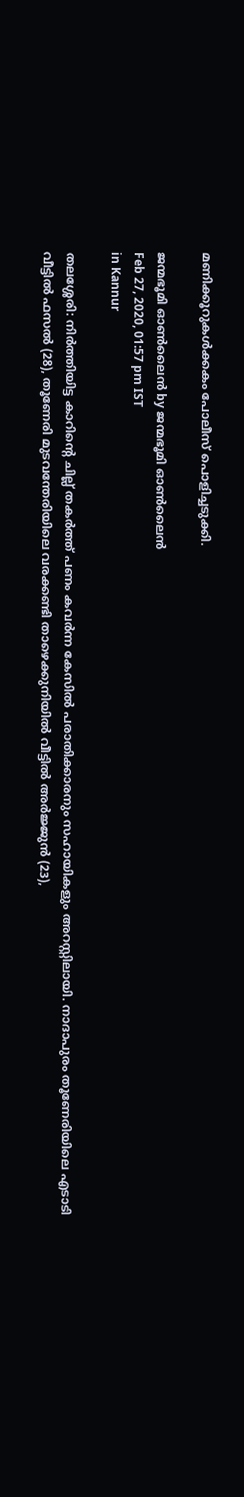മണിക്കൂറുകള്‍ക്കകം പോലീസ് പൊളിച്ചടുക്കി.

ജന്മഭൂമി ഓണ്‍ലൈന്‍ by ജന്മഭൂമി ഓണ്‍ലൈന്‍
Feb 27, 2020, 01:57 pm IST
in Kannur

തലശ്ശേരി: നിര്‍ത്തിയിട്ട കാറിന്റെ ചില്ല് തകര്‍ത്ത് പണം കവര്‍ന്ന കേസില്‍ പരാതിക്കാരനും സഹായികളും അറസ്റ്റിലായി. നാദാപുരം തൂണേരിയിലെ എടാടി വീട്ടില്‍ ഫസല്‍ (28), തൂണേരി മുടവന്തേരിയിലെ വരക്കണ്ടി താഴെക്കുനിയില്‍ വീട്ടില്‍ അര്‍ജ്ജുന്‍ (23),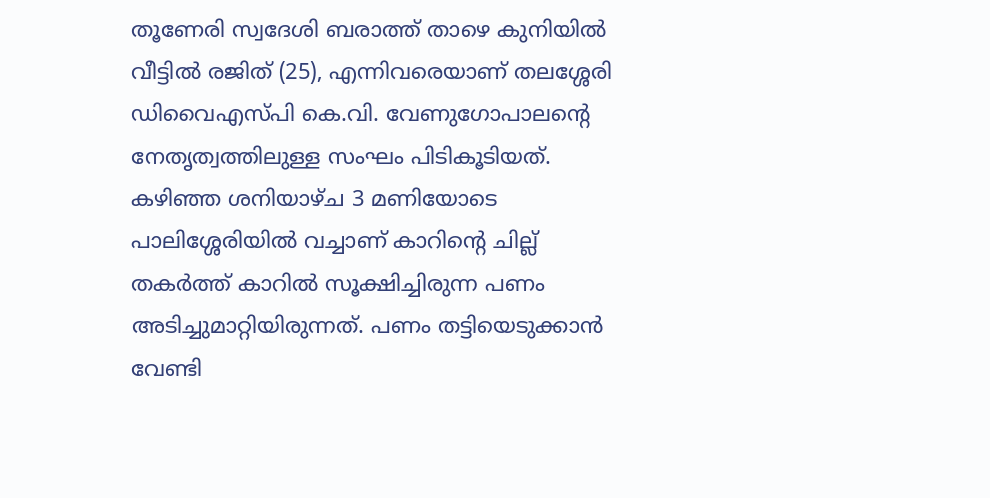തൂണേരി സ്വദേശി ബരാത്ത് താഴെ കുനിയില്‍ വീട്ടില്‍ രജിത് (25), എന്നിവരെയാണ് തലശ്ശേരി ഡിവൈഎസ്‌പി കെ.വി. വേണുഗോപാലന്റെ നേതൃത്വത്തിലുള്ള സംഘം പിടികൂടിയത്. കഴിഞ്ഞ ശനിയാഴ്ച 3 മണിയോടെ പാലിശ്ശേരിയില്‍ വച്ചാണ് കാറിന്റെ ചില്ല് തകര്‍ത്ത് കാറില്‍ സൂക്ഷിച്ചിരുന്ന പണം അടിച്ചുമാറ്റിയിരുന്നത്. പണം തട്ടിയെടുക്കാന്‍ വേണ്ടി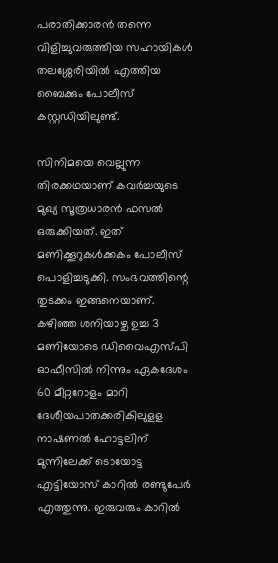പരാതിക്കാരന്‍ തന്നെ വിളിച്ചുവരുത്തിയ സഹായികള്‍ തലശ്ശേരിയില്‍ എത്തിയ ബൈക്കും പോലീസ് കസ്റ്റഡിയിലുണ്ട്.

സിനിമയെ വെല്ലുന്ന തിരക്കഥയാണ് കവര്‍ച്ചയുടെ മുഖ്യ സൂത്രധാരന്‍ ഫസല്‍ ഒരുക്കിയത്. ഇത് മണിക്കൂറുകള്‍ക്കകം പോലീസ് പൊളിച്ചടുക്കി. സംഭവത്തിന്റെ തുടക്കം ഇങ്ങനെയാണ്. കഴിഞ്ഞ ശനിയാഴ്ച ഉച്ച 3 മണിയോടെ ഡിവൈഎസ്പി ഓഫീസില്‍ നിന്നും ഏകദേശം 60 മീറ്ററോളം മാറി ദേശീയപാതക്കരികിലുളള നാഷണല്‍ ഹോട്ടലിന് മുന്നിലേക്ക് ടൊയോട്ട എട്ടിയോസ് കാറില്‍ രണ്ടുപേര്‍ എത്തുന്നു. ഇരുവരും കാറില്‍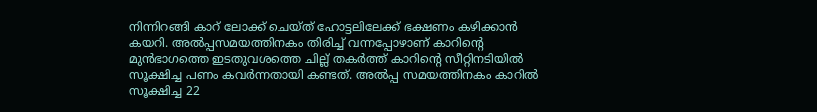നിന്നിറങ്ങി കാറ് ലോക്ക് ചെയ്ത് ഹോട്ടലിലേക്ക് ഭക്ഷണം കഴിക്കാന്‍ കയറി. അല്‍പ്പസമയത്തിനകം തിരിച്ച് വന്നപ്പോഴാണ് കാറിന്റെ മുന്‍ഭാഗത്തെ ഇടതുവശത്തെ ചില്ല് തകര്‍ത്ത് കാറിന്റെ സീറ്റിനടിയില്‍ സൂക്ഷിച്ച പണം കവര്‍ന്നതായി കണ്ടത്. അല്‍പ്പ സമയത്തിനകം കാറില്‍ സൂക്ഷിച്ച 22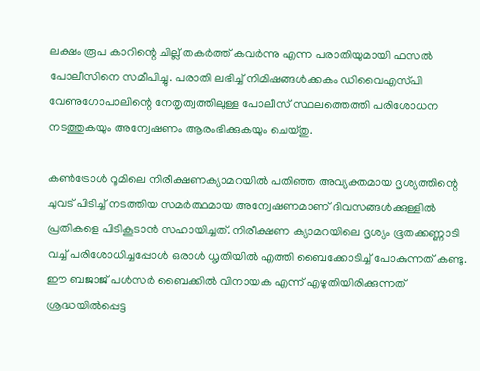ലക്ഷം രൂപ കാറിന്റെ ചില്ല് തകര്‍ത്ത് കവര്‍ന്നു എന്ന പരാതിയുമായി ഫസല്‍ പോലീസിനെ സമീപിച്ചു. പരാതി ലഭിച്ച് നിമിഷങ്ങള്‍ക്കകം ഡിവൈഎസ്‌പി വേണുഗോപാലിന്റെ നേതൃത്വത്തിലുള്ള പോലീസ് സ്ഥലത്തെത്തി പരിശോധന നടത്തുകയും അന്വേഷണം ആരംഭിക്കുകയും ചെയ്തു.

കണ്‍ട്രോള്‍ റൂമിലെ നിരീക്ഷണക്യാമറയില്‍ പതിഞ്ഞ അവ്യക്തമായ ദൃശ്യത്തിന്റെ ചുവട് പിടിച്ച് നടത്തിയ സമര്‍ത്ഥമായ അന്വേഷണമാണ് ദിവസങ്ങള്‍ക്കുള്ളില്‍ പ്രതികളെ പിടികൂടാന്‍ സഹായിച്ചത്. നിരീക്ഷണ ക്യാമറയിലെ ദൃശ്യം ഭൂതക്കണ്ണാടി വച്ച് പരിശോധിച്ചപ്പോള്‍ ഒരാള്‍ ധൃതിയില്‍ എത്തി ബൈക്കോടിച്ച് പോകുന്നത് കണ്ടു. ഈ ബജാജ് പള്‍സര്‍ ബൈക്കില്‍ വിനായക എന്ന് എഴുതിയിരിക്കുന്നത് ശ്രദ്ധയില്‍പ്പെട്ട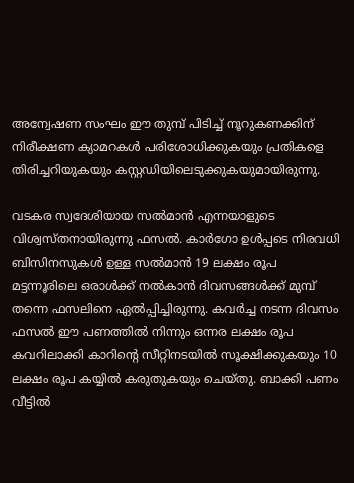അന്വേഷണ സംഘം ഈ തുമ്പ് പിടിച്ച് നൂറുകണക്കിന് നിരീക്ഷണ ക്യാമറകള്‍ പരിശോധിക്കുകയും പ്രതികളെ തിരിച്ചറിയുകയും കസ്റ്റഡിയിലെടുക്കുകയുമായിരുന്നു.

വടകര സ്വദേശിയായ സല്‍മാന്‍ എന്നയാളുടെ വിശ്വസ്തനായിരുന്നു ഫസല്‍. കാര്‍ഗോ ഉള്‍പ്പടെ നിരവധി ബിസിനസുകള്‍ ഉള്ള സല്‍മാന്‍ 19 ലക്ഷം രൂപ മട്ടന്നൂരിലെ ഒരാള്‍ക്ക് നല്‍കാന്‍ ദിവസങ്ങള്‍ക്ക് മുമ്പ് തന്നെ ഫസലിനെ ഏല്‍പ്പിച്ചിരുന്നു. കവര്‍ച്ച നടന്ന ദിവസം ഫസല്‍ ഈ പണത്തില്‍ നിന്നും ഒന്നര ലക്ഷം രൂപ കവറിലാക്കി കാറിന്റെ സീറ്റിനടയില്‍ സൂക്ഷിക്കുകയും 10 ലക്ഷം രൂപ കയ്യില്‍ കരുതുകയും ചെയ്തു. ബാക്കി പണം വീട്ടില്‍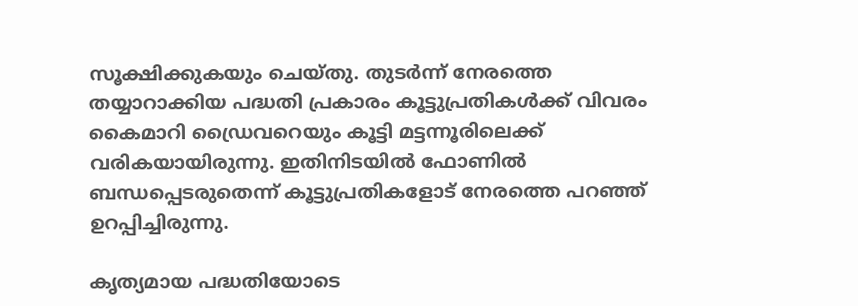സൂക്ഷിക്കുകയും ചെയ്തു. തുടര്‍ന്ന് നേരത്തെ തയ്യാറാക്കിയ പദ്ധതി പ്രകാരം കൂട്ടുപ്രതികള്‍ക്ക് വിവരം കൈമാറി ഡ്രൈവറെയും കൂട്ടി മട്ടന്നൂരിലെക്ക് വരികയായിരുന്നു. ഇതിനിടയില്‍ ഫോണില്‍ ബന്ധപ്പെടരുതെന്ന് കൂട്ടുപ്രതികളോട് നേരത്തെ പറഞ്ഞ് ഉറപ്പിച്ചിരുന്നു.

കൃത്യമായ പദ്ധതിയോടെ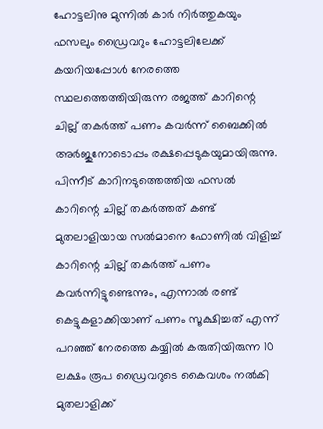ഹോട്ടലിനു മുന്നില്‍ കാര്‍ നിര്‍ത്തുകയും ഫസലും ഡ്രൈവറും ഹോട്ടലിലേക്ക് കയറിയപ്പോള്‍ നേരത്തെ സ്ഥലത്തെത്തിയിരുന്ന രജത്ത് കാറിന്റെ ചില്ല് തകര്‍ത്ത് പണം കവര്‍ന്ന് ബൈക്കില്‍ അര്‍ജുനോടൊപ്പം രക്ഷപ്പെടുകയുമായിരുന്നു. പിന്നീട് കാറിനടുത്തെത്തിയ ഫസല്‍ കാറിന്റെ ചില്ല് തകര്‍ത്തത് കണ്ട് മുതലാളിയായ സല്‍മാനെ ഫോണില്‍ വിളിച്ച് കാറിന്റെ ചില്ല് തകര്‍ത്ത് പണം കവര്‍ന്നിട്ടുണ്ടെന്നും, എന്നാല്‍ രണ്ട് കെട്ടുകളാക്കിയാണ് പണം സൂക്ഷിച്ചത് എന്ന് പറഞ്ഞ് നേരത്തെ കയ്യില്‍ കരുതിയിരുന്ന 10 ലക്ഷം രൂപ ഡ്രൈവറുടെ കൈവശം നല്‍കി മുതലാളിക്ക്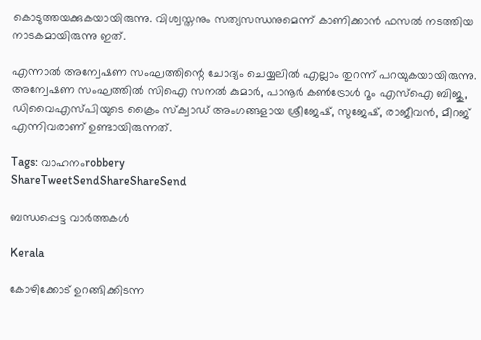കൊടുത്തയക്കുകയായിരുന്നു. വിശ്വസ്തനും സത്യസന്ധനുമെന്ന് കാണിക്കാന്‍ ഫസല്‍ നടത്തിയ നാടകമായിരുന്നു ഇത്.

എന്നാല്‍ അന്വേഷണ സംഘത്തിന്റെ ചോദ്യം ചെയ്യലില്‍ എല്ലാം തുറന്ന് പറയുകയായിരുന്നു. അന്വേഷണ സംഘത്തില്‍ സിഐ സനല്‍ കുമാര്‍, പാനൂര്‍ കണ്‍ട്രോള്‍ റൂം എസ്‌ഐ ബിജു, ഡിവൈഎസ്പിയുടെ ക്രൈം സ്‌ക്വാഡ് അംഗങ്ങളായ ശ്രീജേഷ്, സുജേഷ്, രാജീവന്‍, മീറജ് എന്നിവരാണ് ഉണ്ടായിരുന്നത്.

Tags: വാഹനംrobbery
ShareTweetSendShareShareSend

ബന്ധപ്പെട്ട വാര്‍ത്തകള്‍

Kerala

കോഴിക്കോട് ഉറങ്ങിക്കിടന്ന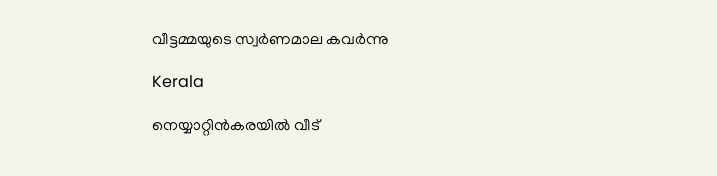വീട്ടമ്മയുടെ സ്വര്‍ണമാല കവര്‍ന്നു

Kerala

നെയ്യാറ്റിന്‍കരയില്‍ വീട്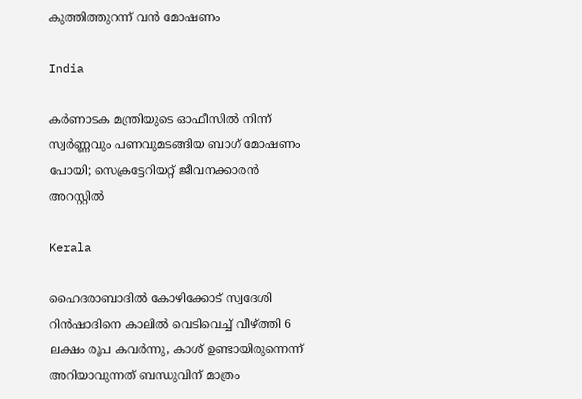കുത്തിത്തുറന്ന് വന്‍ മോഷണം

India

കർണാടക മന്ത്രിയുടെ ഓഫീസിൽ നിന്ന് സ്വർണ്ണവും പണവുമടങ്ങിയ ബാഗ് മോഷണം പോയി; സെക്രട്ടേറിയറ്റ് ജീവനക്കാരൻ അറസ്റ്റിൽ

Kerala

ഹൈദരാബാദിൽ കോഴിക്കോട് സ്വദേശി റിൻഷാദിനെ കാലിൽ വെടിവെച്ച് വീഴ്‌ത്തി 6 ലക്ഷം രൂപ കവർന്നു, കാശ് ഉണ്ടായിരുന്നെന്ന് അറിയാവുന്നത് ബന്ധുവിന് മാത്രം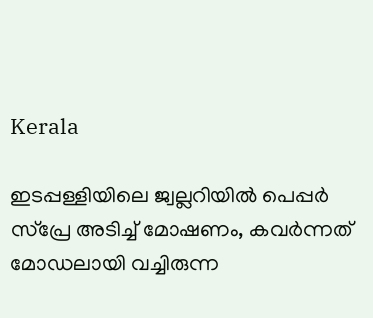Kerala

ഇടപ്പള്ളിയിലെ ജ്വല്ലറിയില്‍ പെപ്പര്‍ സ്‌പ്രേ അടിച്ച് മോഷണം, കവര്‍ന്നത് മോഡലായി വച്ചിരുന്ന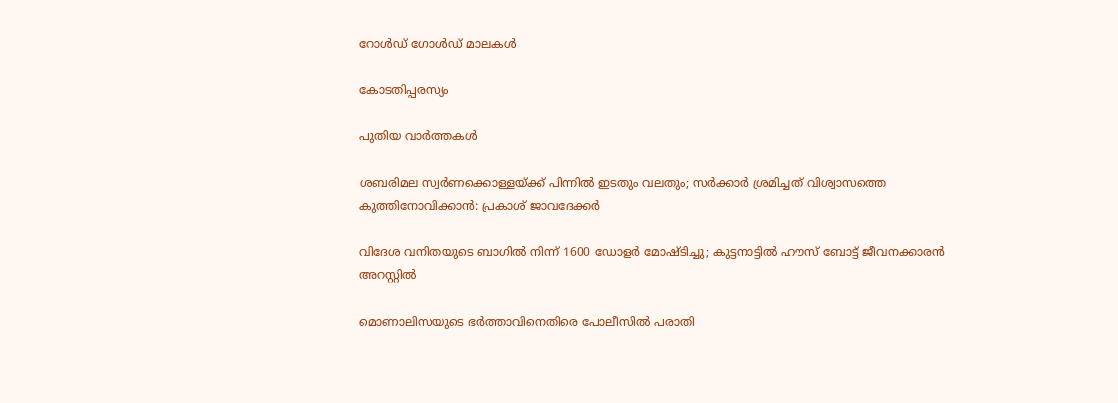റോള്‍ഡ് ഗോള്‍ഡ് മാലകള്‍

കോടതിപ്പരസ്യം

പുതിയ വാര്‍ത്തകള്‍

ശബരിമല സ്വർണക്കൊള്ളയ്‌ക്ക് പിന്നിൽ ഇടതും വലതും; സര്‍ക്കാര്‍ ശ്രമിച്ചത് വിശ്വാസത്തെ കുത്തിനോവിക്കാൻ: പ്രകാശ് ജാവദേക്കര്‍

വിദേശ വനിതയുടെ ബാഗിൽ നിന്ന് 1600 ഡോളർ മോഷ്ടിച്ചു; കുട്ടനാട്ടിൽ ഹൗസ് ബോട്ട് ജീവനക്കാരൻ അറസ്റ്റിൽ

മൊണാലിസയുടെ ഭർത്താവിനെതിരെ പോലീസിൽ പരാതി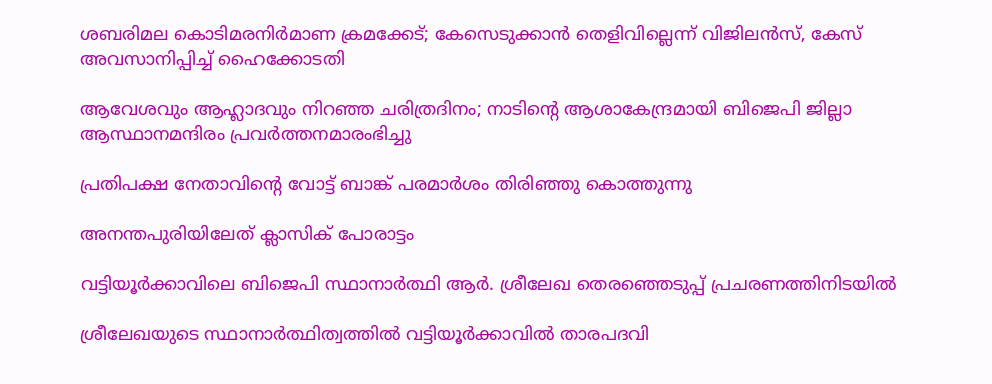ശബരിമല കൊടിമരനിർമാണ ക്രമക്കേട്; കേസെടുക്കാൻ തെളിവില്ലെന്ന് വിജിലൻസ്, കേസ് അവസാനിപ്പിച്ച് ഹൈക്കോടതി

ആവേശവും ആഹ്ലാദവും നിറഞ്ഞ ചരിത്രദിനം; നാടിന്റെ ആശാകേന്ദ്രമായി ബിജെപി ജില്ലാ ആസ്ഥാനമന്ദിരം പ്രവര്‍ത്തനമാരംഭിച്ചു

പ്രതിപക്ഷ നേതാവിന്റെ വോട്ട് ബാങ്ക് പരമാര്‍ശം തിരിഞ്ഞു കൊത്തുന്നു

അനന്തപുരിയിലേത് ക്ലാസിക് പോരാട്ടം

വട്ടിയൂര്‍ക്കാവിലെ ബിജെപി സ്ഥാനാര്‍ത്ഥി ആര്‍. ശ്രീലേഖ തെരഞ്ഞെടുപ്പ് പ്രചരണത്തിനിടയില്‍

ശ്രീലേഖയുടെ സ്ഥാനാര്‍ത്ഥിത്വത്തില്‍ വട്ടിയൂര്‍ക്കാവില്‍ താരപദവി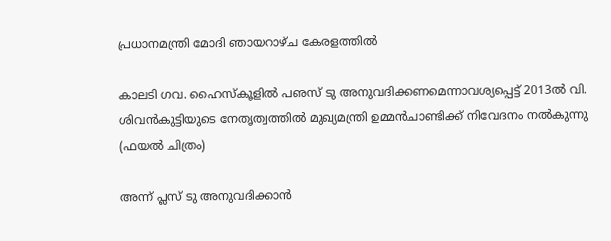പ്രധാനമന്ത്രി മോദി ഞായറാഴ്ച കേരളത്തില്‍

കാലടി ഗവ. ഹൈസ്‌കൂളില്‍ പഌസ് ടു അനുവദിക്കണമെന്നാവശ്യപ്പെട്ട് 2013ല്‍ വി. ശിവന്‍കുട്ടിയുടെ നേതൃത്വത്തില്‍ മുഖ്യമന്ത്രി ഉമ്മന്‍ചാണ്ടിക്ക് നിവേദനം നല്‍കുന്നു (ഫയല്‍ ചിത്രം)

അന്ന് പ്ലസ് ടു അനുവദിക്കാന്‍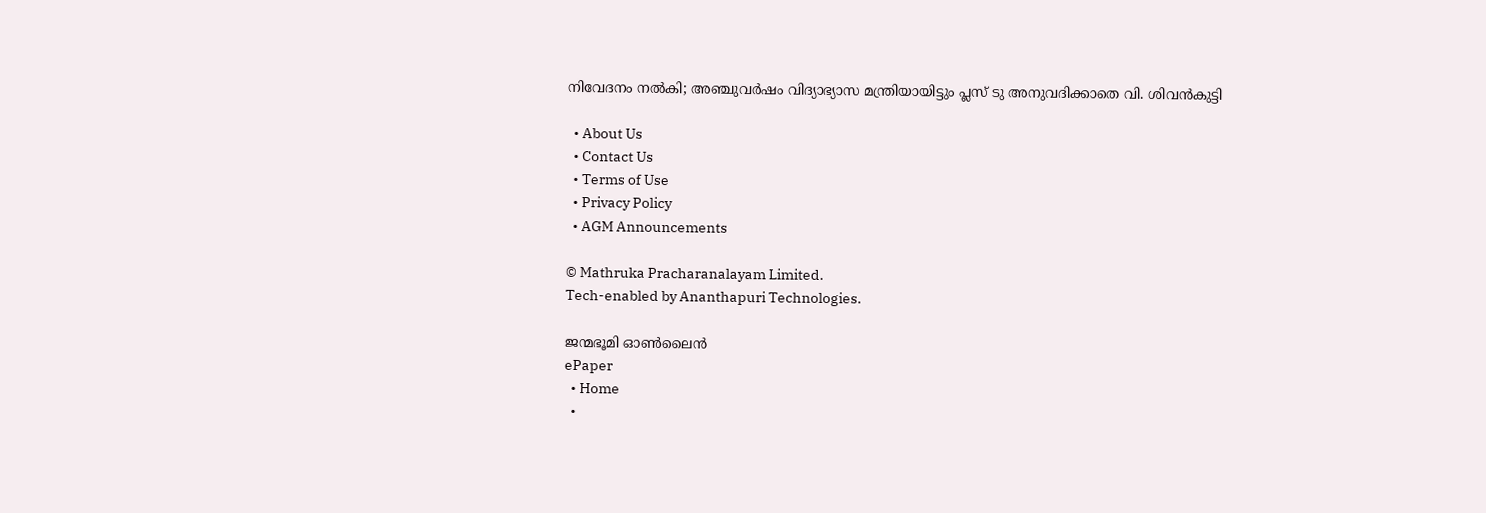നിവേദനം നല്‍കി; അഞ്ചുവര്‍ഷം വിദ്യാഭ്യാസ മന്ത്രിയായിട്ടും പ്ലസ് ടു അനുവദിക്കാതെ വി. ശിവന്‍കുട്ടി

  • About Us
  • Contact Us
  • Terms of Use
  • Privacy Policy
  • AGM Announcements

© Mathruka Pracharanalayam Limited.
Tech-enabled by Ananthapuri Technologies.

ജന്മഭൂമി ഓണ്‍ലൈന്‍
ePaper
  • Home
  •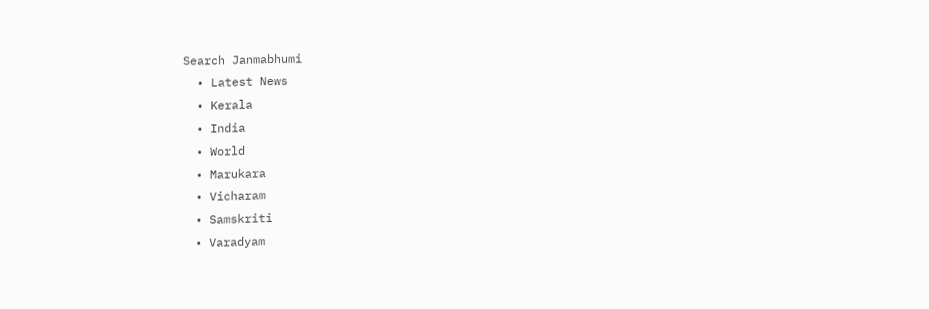Search Janmabhumi
  • Latest News
  • Kerala
  • India
  • World
  • Marukara
  • Vicharam
  • Samskriti
  • Varadyam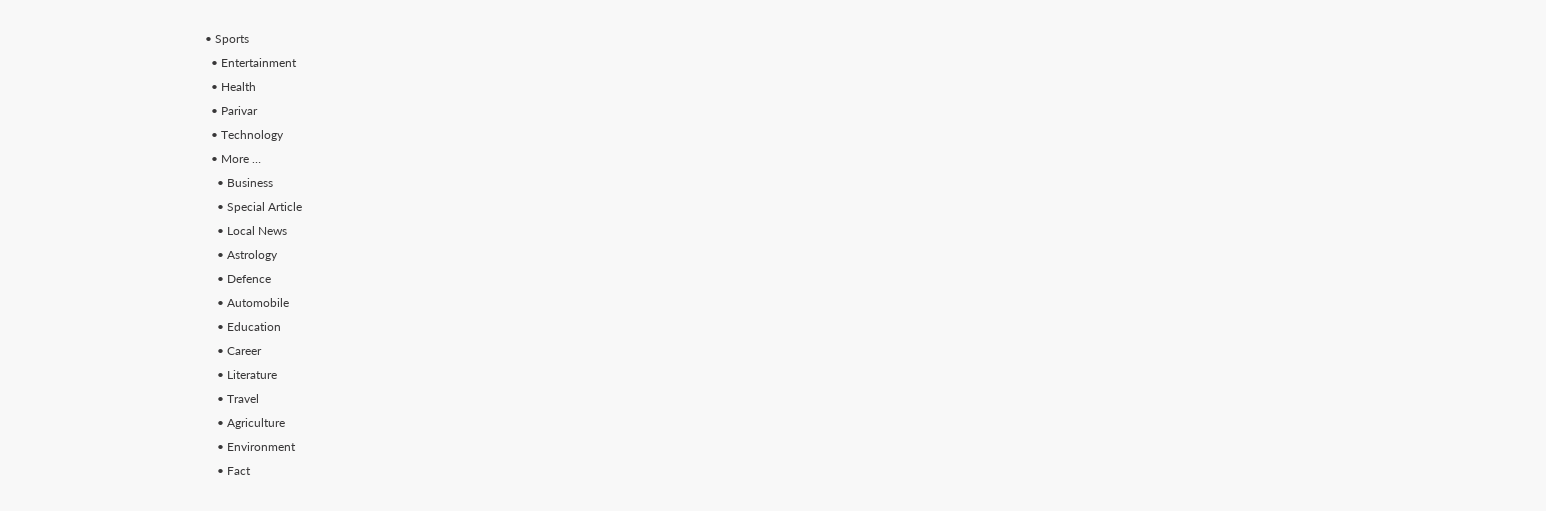• Sports
  • Entertainment
  • Health
  • Parivar
  • Technology
  • More …
    • Business
    • Special Article
    • Local News
    • Astrology
    • Defence
    • Automobile
    • Education
    • Career
    • Literature
    • Travel
    • Agriculture
    • Environment
    • Fact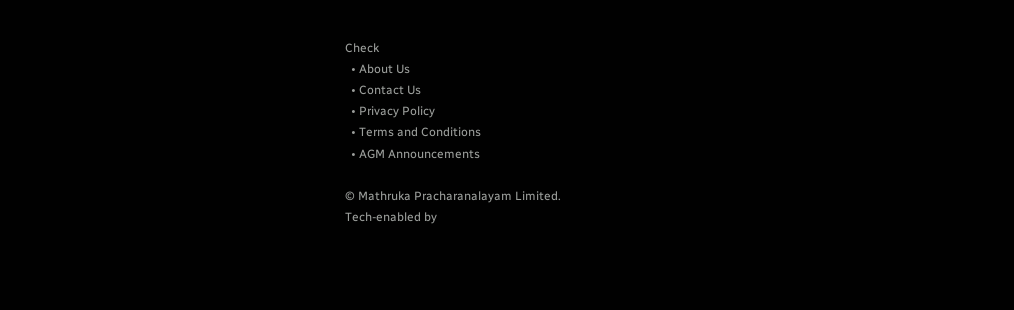Check
  • About Us
  • Contact Us
  • Privacy Policy
  • Terms and Conditions
  • AGM Announcements

© Mathruka Pracharanalayam Limited.
Tech-enabled by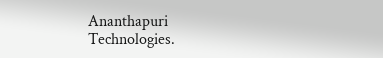Ananthapuri Technologies.